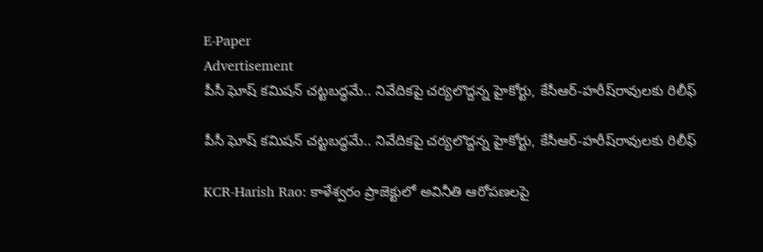E-Paper
Advertisement
పీసీ ఘోష్ కమిషన్ చట్టబద్ధమే.. నివేదికపై చర్యలొద్దన్న హైకోర్టు, కేసీఆర్-హరీష్‌రావులకు రిలీఫ్

పీసీ ఘోష్ కమిషన్ చట్టబద్ధమే.. నివేదికపై చర్యలొద్దన్న హైకోర్టు, కేసీఆర్-హరీష్‌రావులకు రిలీఫ్

KCR-Harish Rao: కాళేశ్వరం ప్రాజెక్టులో అవినీతి ఆరోపణలపై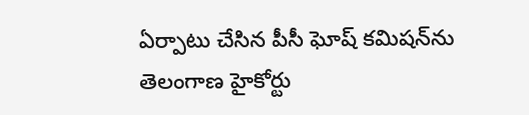ఏర్పాటు చేసిన పీసీ ఘోష్ కమిషన్‌ను తెలంగాణ హైకోర్టు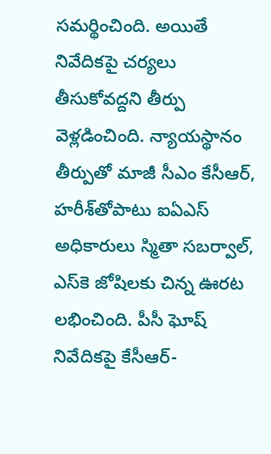సమర్థించింది. అయితే నివేదికపై చర్యలు తీసుకోవద్దని తీర్పు వెళ్లడించింది. న్యాయస్థానం తీర్పుతో మాజీ సీఎం కేసీఆర్, హరీశ్‌తో‌పాటు ఐఏఎస్ అధికారులు స్మితా సబర్వాల్, ఎస్‌కె జోషిలకు చిన్న ఊరట లభించింది. పీసీ ఘోష్ నివేదికపై కేసీఆర్-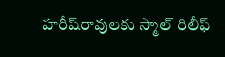హరీష్‌రావులకు స్మాల్ రిలీఫ్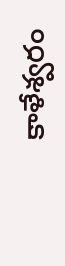కాళేశ్వరం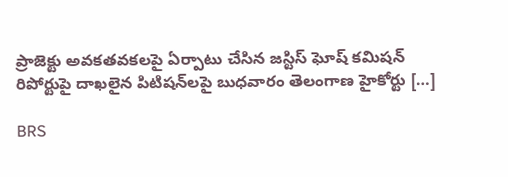ప్రాజెక్టు అవకతవకలపై ఏర్పాటు చేసిన జస్టిస్‌ ఘోష్‌ కమిషన్‌ రిపోర్టుపై దాఖలైన పిటిషన్‌లపై బుధవారం తెలంగాణ హైకోర్టు […]

BRS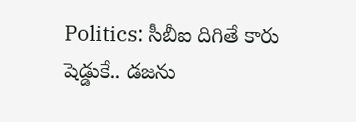Politics: సీబీఐ దిగితే కారు షెడ్డుకే.. డజను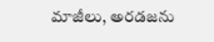మాజీలు, అరడజను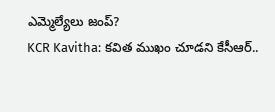ఎమ్మెల్యేలు జంప్?
KCR Kavitha: కవిత ముఖం చూడని కేసీఆర్..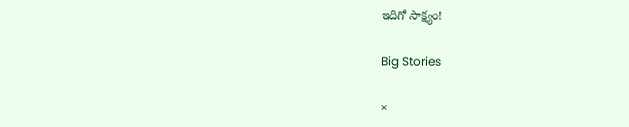ఇదిగో సాక్ష్యం!

Big Stories

×